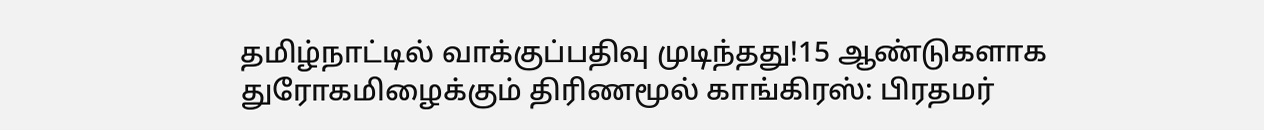தமிழ்நாட்டில் வாக்குப்பதிவு முடிந்தது!15 ஆண்டுகளாக துரோகமிழைக்கும் திரிணமூல் காங்கிரஸ்: பிரதமர்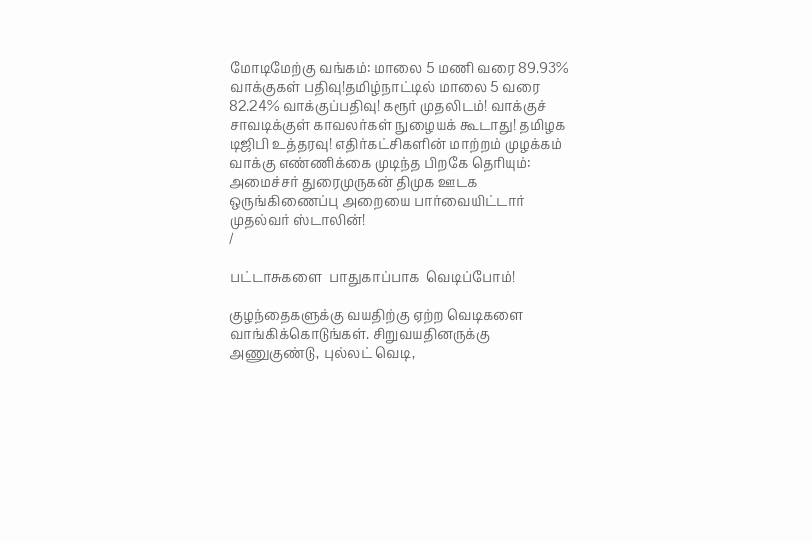மோடிமேற்கு வங்கம்: மாலை 5 மணி வரை 89.93% வாக்குகள் பதிவு!தமிழ்நாட்டில் மாலை 5 வரை 82.24% வாக்குப்பதிவு! கரூர் முதலிடம்! வாக்குச் சாவடிக்குள் காவலர்கள் நுழையக் கூடாது! தமிழக டிஜிபி உத்தரவு! எதிர்கட்சிகளின் மாற்றம் முழக்கம் வாக்கு எண்ணிக்கை முடிந்த பிறகே தெரியும்: அமைச்சர் துரைமுருகன் திமுக ஊடக ஒருங்கிணைப்பு அறையை பார்வையிட்டார் முதல்வர் ஸ்டாலின்!
/

பட்டாசுகளை  பாதுகாப்பாக  வெடிப்போம்!

குழந்தைகளுக்கு வயதிற்கு ஏற்ற வெடிகளை வாங்கிக்கொடுங்கள். சிறுவயதினருக்கு அணுகுண்டு, புல்லட் வெடி,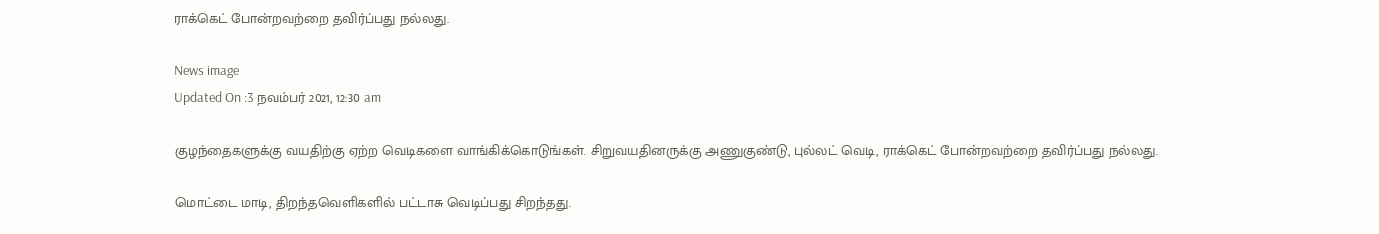ராக்கெட் போன்றவற்றை தவிர்ப்பது நல்லது.

News image
Updated On :3 நவம்பர் 2021, 12:30 am

குழந்தைகளுக்கு வயதிற்கு ஏற்ற வெடிகளை வாங்கிக்கொடுங்கள். சிறுவயதினருக்கு அணுகுண்டு, புல்லட் வெடி, ராக்கெட் போன்றவற்றை தவிர்ப்பது நல்லது.

மொட்டை மாடி, திறந்தவெளிகளில் பட்டாசு வெடிப்பது சிறந்தது.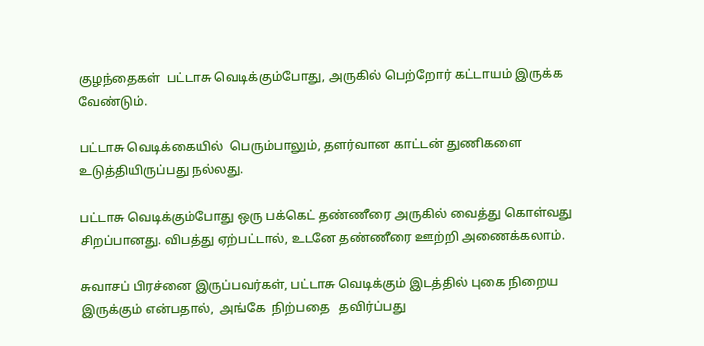குழந்தைகள்  பட்டாசு வெடிக்கும்போது, அருகில் பெற்றோர் கட்டாயம் இருக்க வேண்டும்.

பட்டாசு வெடிக்கையில்  பெரும்பாலும், தளர்வான காட்டன் துணிகளை உடுத்தியிருப்பது நல்லது.

பட்டாசு வெடிக்கும்போது ஒரு பக்கெட் தண்ணீரை அருகில் வைத்து கொள்வது சிறப்பானது. விபத்து ஏற்பட்டால், உடனே தண்ணீரை ஊற்றி அணைக்கலாம்.

சுவாசப் பிரச்னை இருப்பவர்கள், பட்டாசு வெடிக்கும் இடத்தில் புகை நிறைய இருக்கும் என்பதால்,  அங்கே  நிற்பதை   தவிர்ப்பது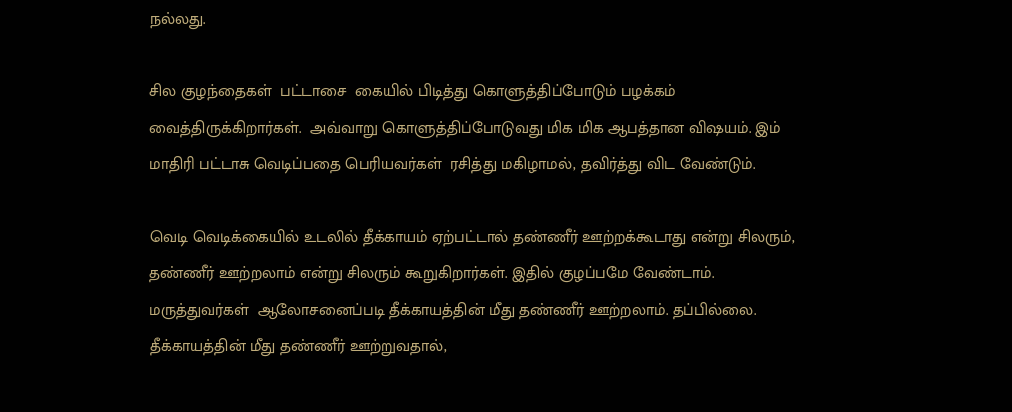நல்லது.

சில குழந்தைகள்  பட்டாசை  கையில் பிடித்து கொளுத்திப்போடும் பழக்கம் வைத்திருக்கிறார்கள்.  அவ்வாறு கொளுத்திப்போடுவது மிக மிக ஆபத்தான விஷயம். இம் மாதிரி பட்டாசு வெடிப்பதை பெரியவர்கள்  ரசித்து மகிழாமல், தவிர்த்து விட வேண்டும்.

வெடி வெடிக்கையில் உடலில் தீக்காயம் ஏற்பட்டால் தண்ணீர் ஊற்றக்கூடாது என்று சிலரும், தண்ணீர் ஊற்றலாம் என்று சிலரும் கூறுகிறார்கள். இதில் குழப்பமே வேண்டாம்.  மருத்துவர்கள்  ஆலோசனைப்படி தீக்காயத்தின் மீது தண்ணீர் ஊற்றலாம். தப்பில்லை. தீக்காயத்தின் மீது தண்ணீர் ஊற்றுவதால்,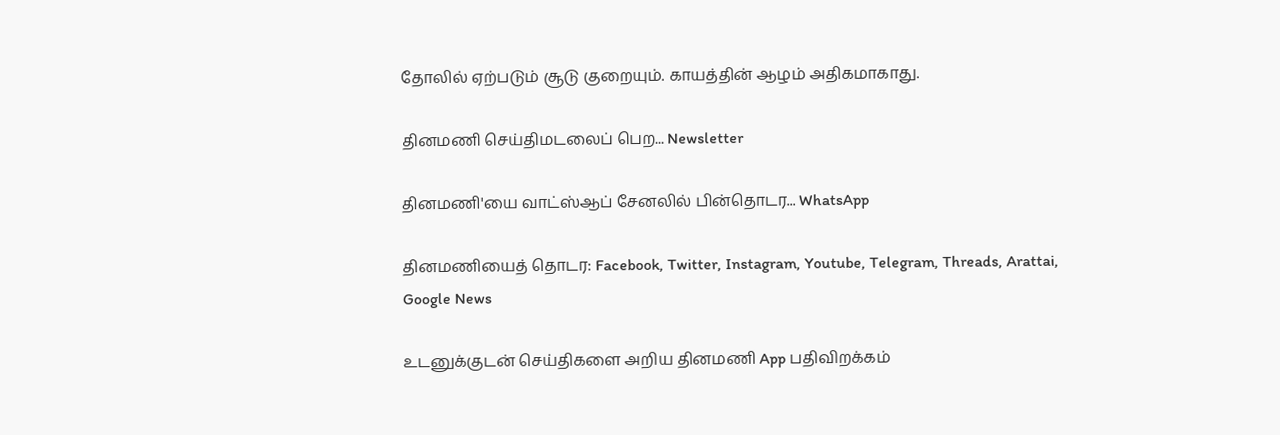தோலில் ஏற்படும் சூடு குறையும். காயத்தின் ஆழம் அதிகமாகாது.

தினமணி செய்திமடலைப் பெற... Newsletter

தினமணி'யை வாட்ஸ்ஆப் சேனலில் பின்தொடர... WhatsApp

தினமணியைத் தொடர: Facebook, Twitter, Instagram, Youtube, Telegram, Threads, Arattai, Google News

உடனுக்குடன் செய்திகளை அறிய தினமணி App பதிவிறக்கம்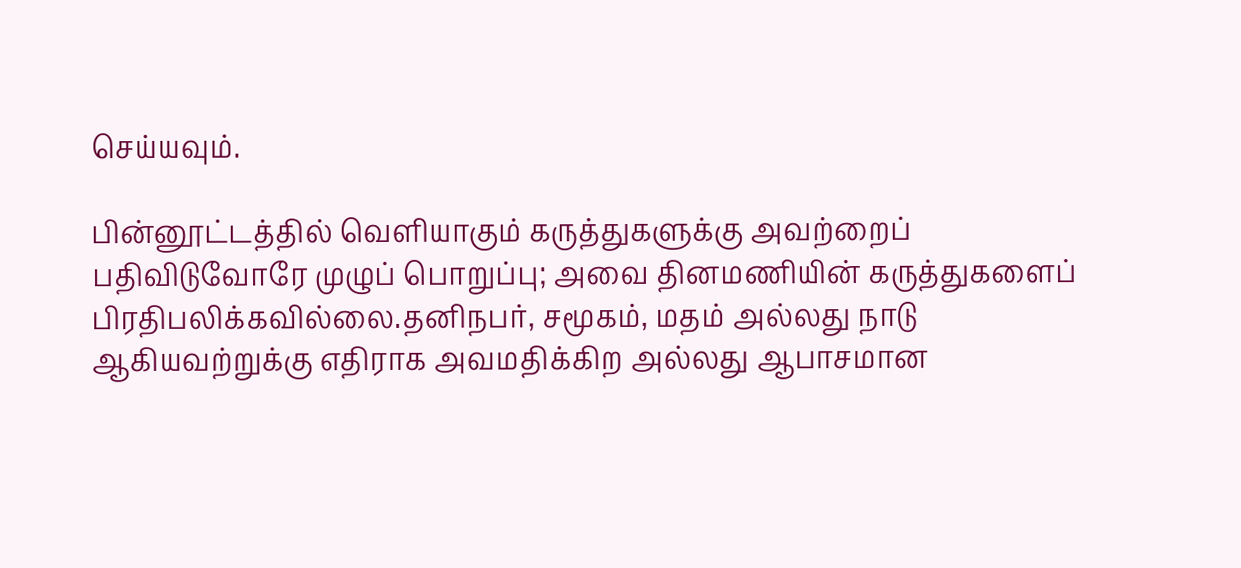செய்யவும்.

பின்னூட்டத்தில் வெளியாகும் கருத்துகளுக்கு அவற்றைப் பதிவிடுவோரே முழுப் பொறுப்பு; அவை தினமணியின் கருத்துகளைப் பிரதிபலிக்கவில்லை.தனிநபர், சமூகம், மதம் அல்லது நாடு ஆகியவற்றுக்கு எதிராக அவமதிக்கிற அல்லது ஆபாசமான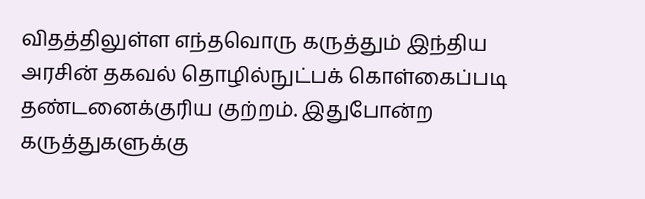விதத்திலுள்ள எந்தவொரு கருத்தும் இந்திய அரசின் தகவல் தொழில்நுட்பக் கொள்கைப்படி தண்டனைக்குரிய குற்றம். இதுபோன்ற கருத்துகளுக்கு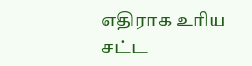எதிராக உரிய சட்ட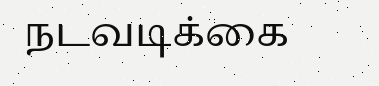நடவடிக்கை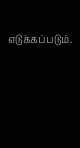எடுக்கப்படும்.